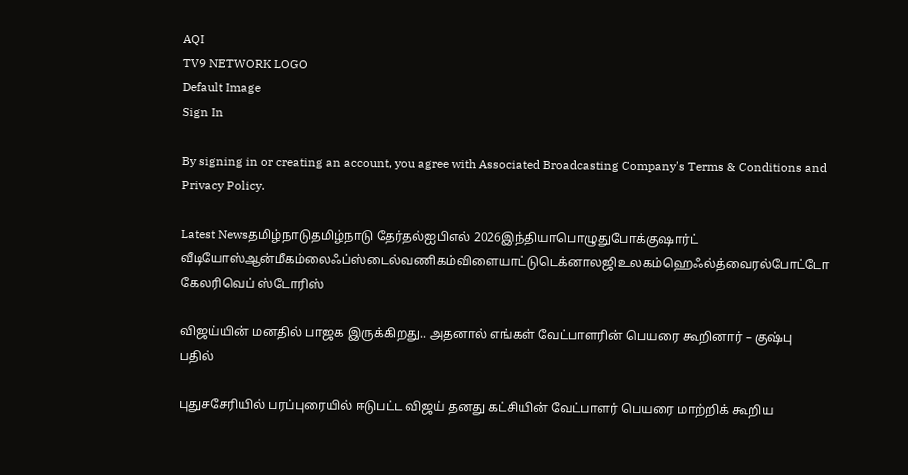AQI
TV9 NETWORK LOGO
Default Image
Sign In

By signing in or creating an account, you agree with Associated Broadcasting Company's Terms & Conditions and Privacy Policy.

Latest Newsதமிழ்நாடுதமிழ்நாடு தேர்தல்ஐபிஎல் 2026இந்தியாபொழுதுபோக்குஷார்ட் வீடியோஸ்ஆன்மீகம்லைஃப்ஸ்டைல்வணிகம்விளையாட்டுடெக்னாலஜிஉலகம்ஹெஃல்த்வைரல்போட்டோ கேலரிவெப் ஸ்டோரிஸ்

விஜய்யின் மனதில் பாஜக இருக்கிறது.. அதனால் எங்கள் வேட்பாளரின் பெயரை கூறினார் – குஷ்பு பதில்

புதுசசேரியில் பரப்புரையில் ஈடுபட்ட விஜய் தனது கட்சியின் வேட்பாளர் பெயரை மாற்றிக் கூறிய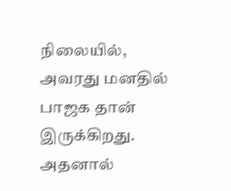நிலையில், அவரது மனதில் பாஜக தான் இருக்கிறது. அதனால்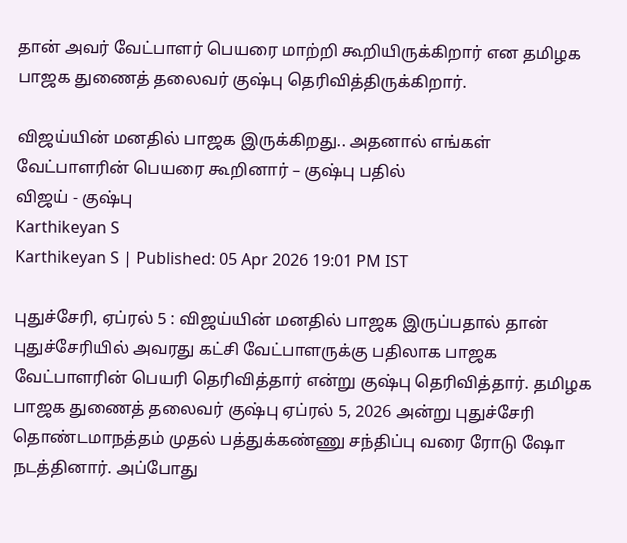தான் அவர் வேட்பாளர் பெயரை மாற்றி கூறியிருக்கிறார் என தமிழக பாஜக துணைத் தலைவர் குஷ்பு தெரிவித்திருக்கிறார்.

விஜய்யின் மனதில் பாஜக இருக்கிறது.. அதனால் எங்கள் வேட்பாளரின் பெயரை கூறினார் – குஷ்பு பதில்
விஜய் - குஷ்பு
Karthikeyan S
Karthikeyan S | Published: 05 Apr 2026 19:01 PM IST

புதுச்சேரி, ஏப்ரல் 5 : விஜய்யின் மனதில் பாஜக இருப்பதால் தான் புதுச்சேரியில் அவரது கட்சி வேட்பாளருக்கு பதிலாக பாஜக வேட்பாளரின் பெயரி தெரிவித்தார் என்று குஷ்பு தெரிவித்தார். தமிழக பாஜக துணைத் தலைவர் குஷ்பு ஏப்ரல் 5, 2026 அன்று புதுச்சேரி தொண்டமாநத்தம் முதல் பத்துக்கண்ணு சந்திப்பு வரை ரோடு ஷோ நடத்தினார். அப்போது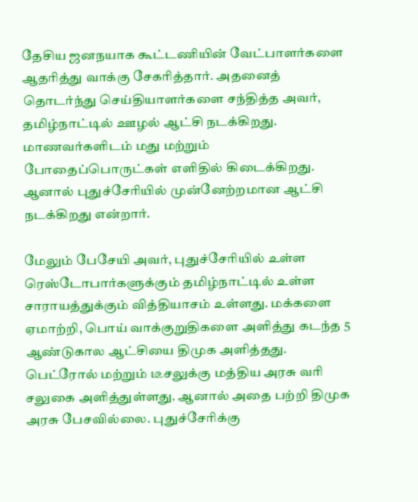தேசிய ஜனநயாக கூட்டணியின் வேட்பாளர்களை ஆதரித்து வாக்கு சேகரித்தார். அதனைத் தொடர்ந்து செய்தியாளர்களை சந்தித்த அவர், தமிழ்நாட்டில் ஊழல் ஆட்சி நடக்கிறது. மாணவர்களிடம் மது மற்றும் போதைப்பொருட்கள் எளிதில் கிடைக்கிறது. ஆனால் புதுச்சேரியில் முன்னேற்றமான ஆட்சி நடக்கிறது என்றார்.

மேலும் பேசேயி அவர், புதுச்சேரியில் உள்ள ரெஸ்டோபார்களுக்கும் தமிழ்நாட்டில் உள்ள சாராயத்துக்கும் வித்தியாசம் உள்ளது. மக்களை ஏமாற்றி, பொய் வாக்குறுதிகளை அளித்து கடந்த 5 ஆண்டுகால ஆட்சியை திமுக அளித்தது. பெட்ரோல் மற்றும் டீசலுக்கு மத்திய அரசு வரி சலுகை அளித்துள்ளது. ஆனால் அதை பற்றி திமுக அரசு பேசவில்லை. புதுச்சேரிக்கு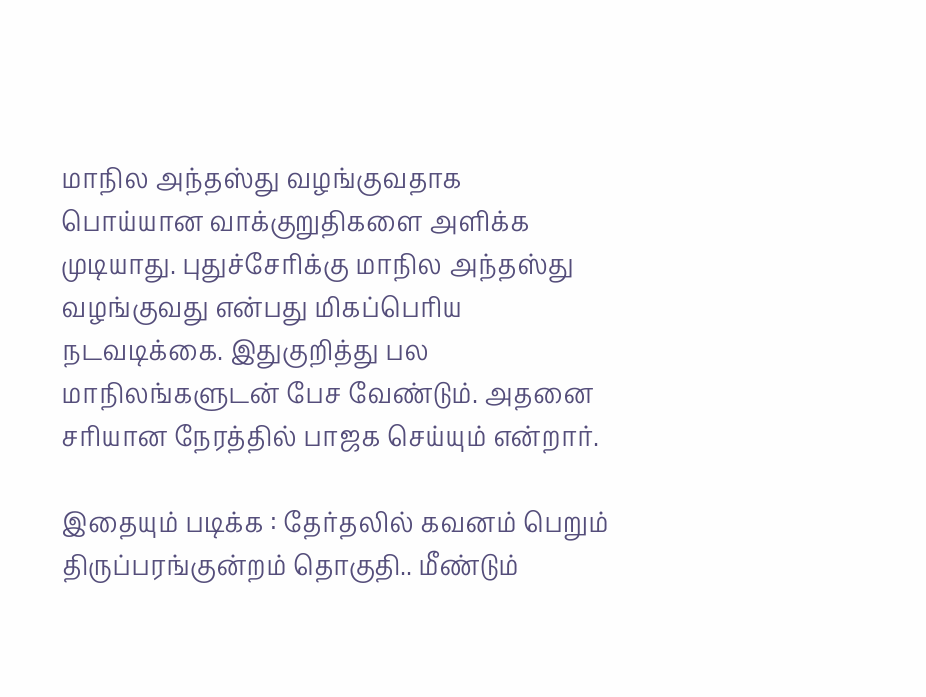மாநில அந்தஸ்து வழங்குவதாக பொய்யான வாக்குறுதிகளை அளிக்க முடியாது. புதுச்சேரிக்கு மாநில அந்தஸ்து வழங்குவது என்பது மிகப்பெரிய நடவடிக்கை. இதுகுறித்து பல மாநிலங்களுடன் பேச வேண்டும். அதனை சரியான நேரத்தில் பாஜக செய்யும் என்றார்.

இதையும் படிக்க : தேர்தலில் கவனம் பெறும் திருப்பரங்குன்றம் தொகுதி.. மீண்டும்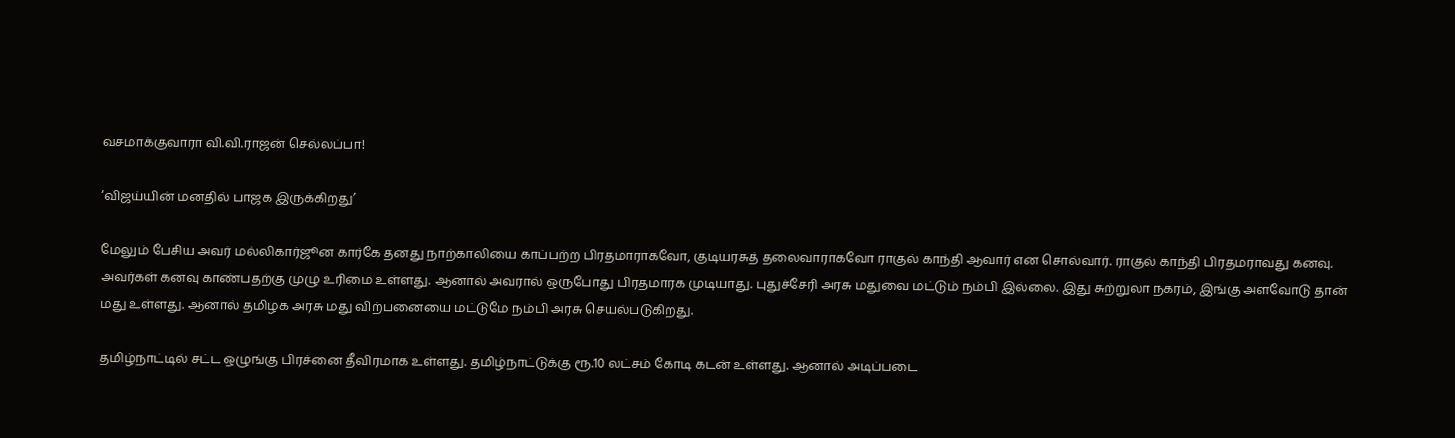வசமாக்குவாரா வி.வி.ராஜன் செல்லப்பா!

‘விஜய்யின் மனதில் பாஜக இருக்கிறது’

மேலும் பேசிய அவர் மல்லிகார்ஜூன கார்கே தனது நாற்காலியை காப்பற்ற பிரதமாராகவோ, குடியரசுத் தலைவாராகவோ ராகுல் காந்தி ஆவார் என சொல்வார். ராகுல் காந்தி பிரதமராவது கனவு. அவர்கள் கனவு காண்பதற்கு முழு உரிமை உள்ளது. ஆனால் அவரால் ஒருபோது பிரதமாரக முடியாது. புதுச்சேரி அரசு மதுவை மட்டும் நம்பி இல்லை. இது சுற்றுலா நகரம், இங்கு அளவோடு தான் மது உள்ளது. ஆனால் தமிழக அரசு மது விற்பனையை மட்டுமே நம்பி அரசு செயல்படுகிறது.

தமிழ்நாட்டில் சட்ட ஒழுங்கு பிரச்னை தீவிரமாக உள்ளது. தமிழ்நாட்டுக்கு ரூ.10 லட்சம் கோடி கடன் உள்ளது. ஆனால் அடிப்படை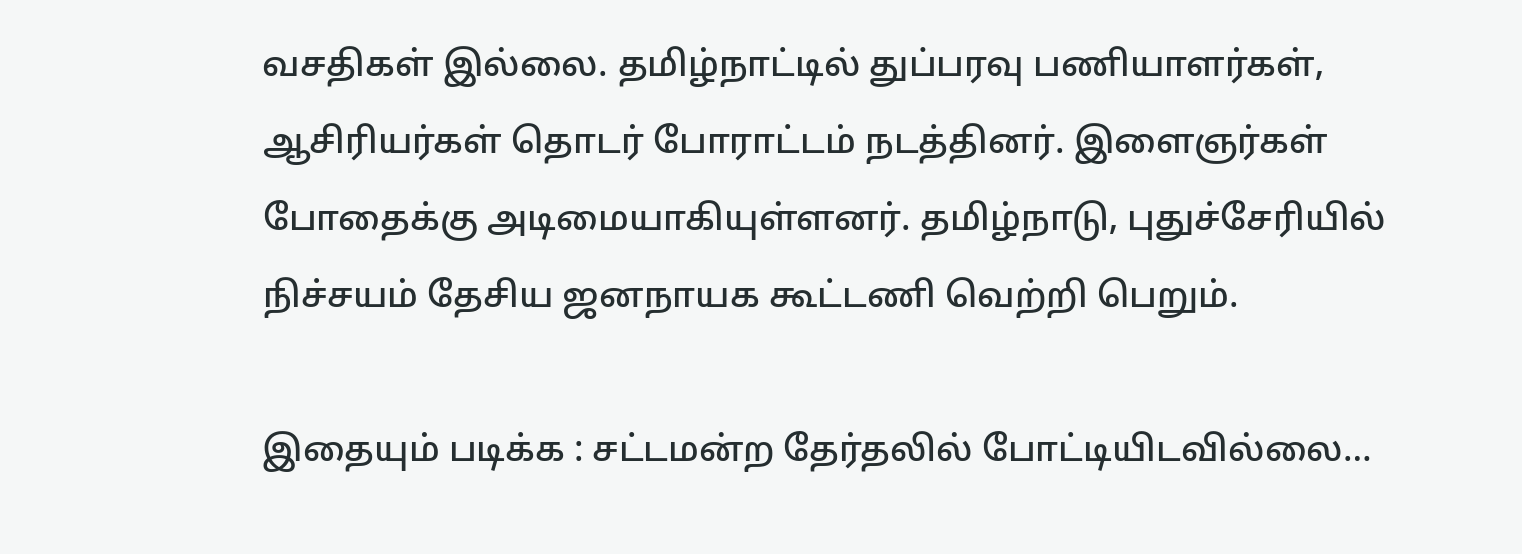வசதிகள் இல்லை. தமிழ்நாட்டில் துப்பரவு பணியாளர்கள், ஆசிரியர்கள் தொடர் போராட்டம் நடத்தினர். இளைஞர்கள் போதைக்கு அடிமையாகியுள்ளனர். தமிழ்நாடு, புதுச்சேரியில் நிச்சயம் தேசிய ஜனநாயக கூட்டணி வெற்றி பெறும்.

இதையும் படிக்க : சட்டமன்ற தேர்தலில் போட்டியிடவில்லை…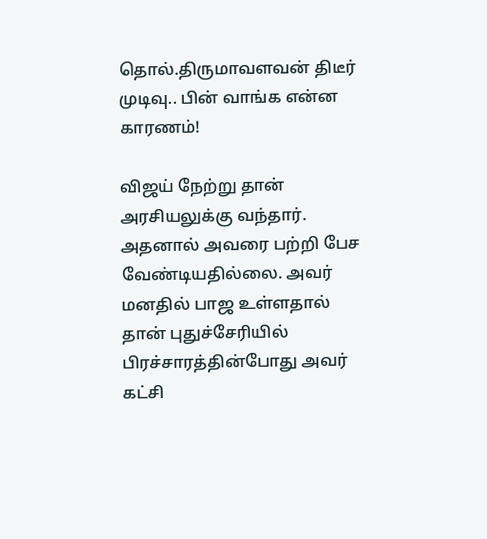தொல்.திருமாவளவன் திடீர் முடிவு.. பின் வாங்க என்ன காரணம்!

விஜய் நேற்று தான் அரசியலுக்கு வந்தார். அதனால் அவரை பற்றி பேச வேண்டியதில்லை. அவர் மனதில் பாஜ உள்ளதால் தான் புதுச்சேரியில் பிரச்சாரத்தின்போது அவர் கட்சி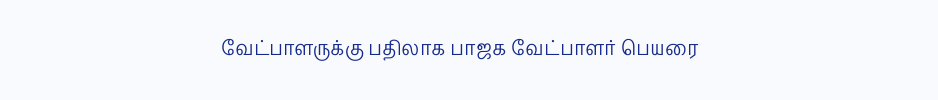வேட்பாளருக்கு பதிலாக பாஜக வேட்பாளர் பெயரை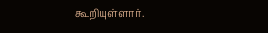கூறியுள்ளார்.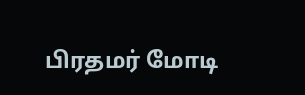பிரதமர் மோடி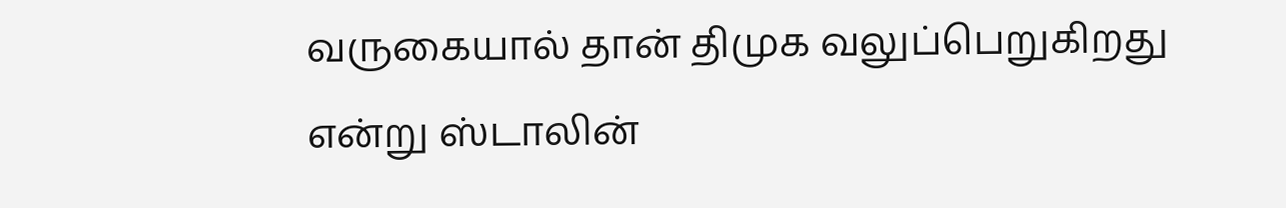வருகையால் தான் திமுக வலுப்பெறுகிறது என்று ஸ்டாலின்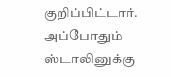குறிப்பிட்டார். அப்போதும் ஸ்டாலினுக்கு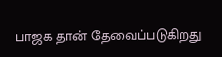பாஜக தான் தேவைப்படுகிறது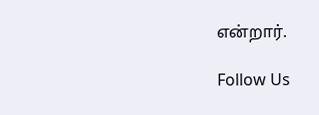என்றார்.

Follow Us